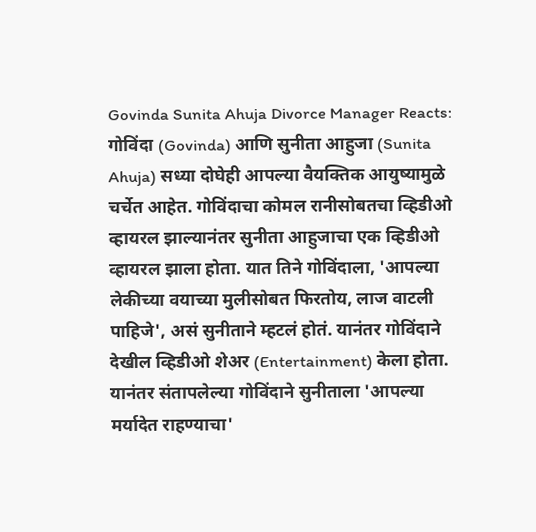Govinda Sunita Ahuja Divorce Manager Reacts: गोविंदा (Govinda) आणि सुनीता आहुजा (Sunita Ahuja) सध्या दोघेही आपल्या वैयक्तिक आयुष्यामुळे चर्चेत आहेत. गोविंदाचा कोमल रानीसोबतचा व्हिडीओ व्हायरल झाल्यानंतर सुनीता आहुजाचा एक व्हिडीओ व्हायरल झाला होता. यात तिने गोविंदाला, 'आपल्या लेकीच्या वयाच्या मुलीसोबत फिरतोय, लाज वाटली पाहिजे', असं सुनीताने म्हटलं होतं. यानंतर गोविंदाने देखील व्हिडीओ शेअर (Entertainment) केला होता. यानंतर संतापलेल्या गोविंदाने सुनीताला 'आपल्या मर्यादेत राहण्याचा'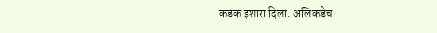कडक इशारा दिला. अलिकडेच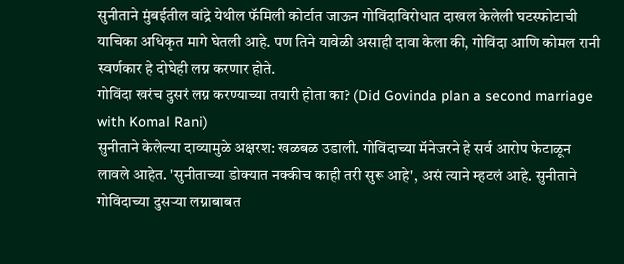सुनीताने मुंबईतील वांद्रे येथील फॅमिली कोर्टात जाऊन गोविंदाविरोधात दाखल केलेली घटस्फोटाची याचिका अधिकृत मागे घेतली आहे. पण तिने यावेळी असाही दावा केला की, गोविंदा आणि कोमल रानी स्वर्णकार हे दोघेही लग्न करणार होते.
गोविंदा खरंच दुसरं लग्न करण्याच्या तयारी होता का? (Did Govinda plan a second marriage with Komal Rani)
सुनीताने केलेल्या दाव्यामुळे अक्षरश: खळबळ उडाली. गोविंदाच्या मॅनेजरने हे सर्व आरोप फेटाळून लावले आहेत. 'सुनीताच्या डोक्यात नक्कीच काही तरी सुरू आहे', असं त्याने म्हटलं आहे. सुनीताने गोविंदाच्या दुसऱ्या लग्नाबाबत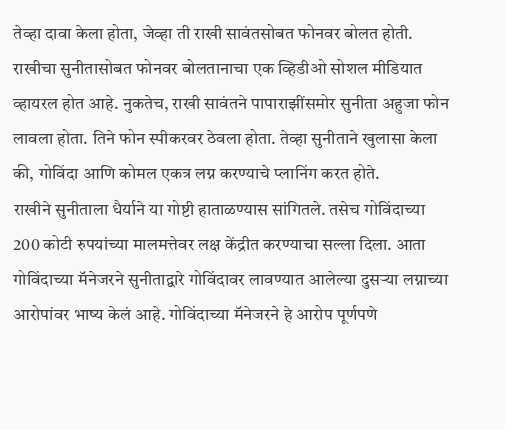तेव्हा दावा केला होता, जेव्हा ती राखी सावंतसोबत फोनवर बोलत होती. राखीचा सुनीतासोबत फोनवर बोलतानाचा एक व्हिडीओ सोशल मीडियात व्हायरल होत आहे. नुकतेच, राखी सावंतने पापाराझींसमोर सुनीता अहुजा फोन लावला होता. तिने फोन स्पीकरवर ठेवला होता. तेव्हा सुनीताने खुलासा केला की, गोविंदा आणि कोमल एकत्र लग्न करण्याचे प्लानिंग करत होते.
राखीने सुनीताला धैर्याने या गोष्टी हाताळण्यास सांगितले. तसेच गोविंदाच्या 200 कोटी रुपयांच्या मालमत्तेवर लक्ष केंद्रीत करण्याचा सल्ला दिला. आता गोविंदाच्या मॅनेजरने सुनीताद्वारे गोविंदावर लावण्यात आलेल्या दुसऱ्या लग्नाच्या आरोपांवर भाष्य केलं आहे. गोविंदाच्या मॅनेजरने हे आरोप पूर्णपणे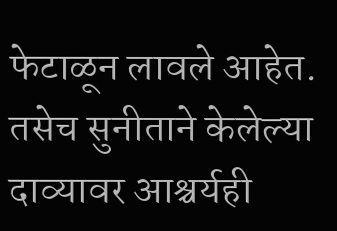फेटाळून लावले आहेत. तसेच सुनीताने केलेल्या दाव्यावर आश्चर्यही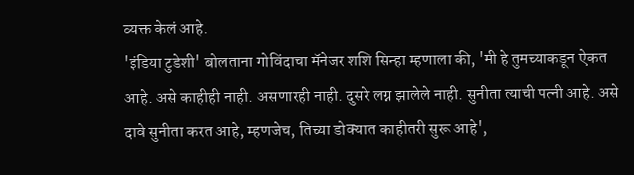व्यक्त केलं आहे.
'इंडिया टुडेशी' बोलताना गोविंदाचा मॅनेजर शशि सिन्हा म्हणाला की, 'मी हे तुमच्याकडून ऐकत आहे. असे काहीही नाही. असणारही नाही. दुसरे लग्न झालेले नाही. सुनीता त्याची पत्नी आहे. असे दावे सुनीता करत आहे, म्हणजेच, तिच्या डोक्यात काहीतरी सुरू आहे',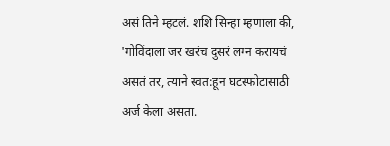असं तिने म्हटलं. शशि सिन्हा म्हणाला की, 'गोविंदाला जर खरंच दुसरं लग्न करायचं असतं तर, त्याने स्वत:हून घटस्फोटासाठी अर्ज केला असता.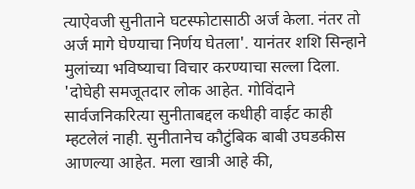त्याऐवजी सुनीताने घटस्फोटासाठी अर्ज केला. नंतर तो अर्ज मागे घेण्याचा निर्णय घेतला'. यानंतर शशि सिन्हाने मुलांच्या भविष्याचा विचार करण्याचा सल्ला दिला. 'दोघेही समजूतदार लोक आहेत. गोविंदाने सार्वजनिकरित्या सुनीताबद्दल कधीही वाईट काही म्हटलेलं नाही. सुनीतानेच कौटुंबिक बाबी उघडकीस आणल्या आहेत. मला खात्री आहे की,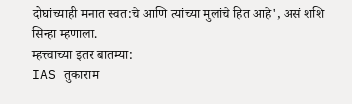दोघांच्याही मनात स्वत:चे आणि त्यांच्या मुलांचे हित आहे', असं शशि सिन्हा म्हणाला.
म्हत्त्वाच्या इतर बातम्या:
IAS तुकाराम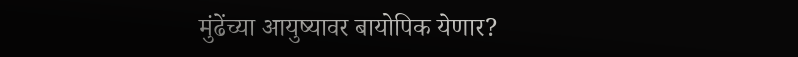मुंढेंच्या आयुष्यावर बायोपिक येणार?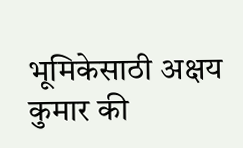भूमिकेसाठी अक्षय कुमार की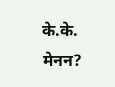के.के. मेनन?